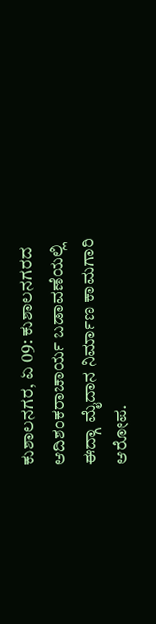ಕುಶಾಲನಗರ, ಏ 09: ಕುಶಾಲನಗರದ ಆದಿಶಂಕರಾಚಾರ್ಯ ಬಡಾವಣೆಯಲ್ಲಿ ಈದ್ಗಾ ಮೈದಾನ ನಿರ್ಮಾಣ ಕಾಮಗಾರಿ ಆರೋಪ.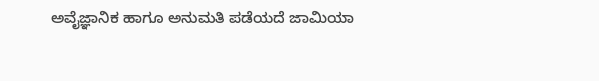ಅವೈಜ್ಞಾನಿಕ ಹಾಗೂ ಅನುಮತಿ ಪಡೆಯದೆ ಜಾಮಿಯಾ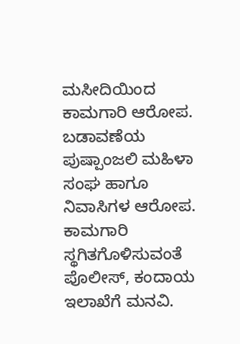ಮಸೀದಿಯಿಂದ ಕಾಮಗಾರಿ ಆರೋಪ.
ಬಡಾವಣೆಯ ಪುಷ್ಪಾಂಜಲಿ ಮಹಿಳಾ ಸಂಘ ಹಾಗೂ ನಿವಾಸಿಗಳ ಆರೋಪ.
ಕಾಮಗಾರಿ ಸ್ಥಗಿತಗೊಳಿಸುವಂತೆ ಪೊಲೀಸ್, ಕಂದಾಯ ಇಲಾಖೆಗೆ ಮನವಿ.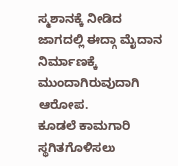ಸ್ಮಶಾನಕ್ಕೆ ನೀಡಿದ ಜಾಗದಲ್ಲಿ ಈದ್ಗಾ ಮೈದಾನ ನಿರ್ಮಾಣಕ್ಕೆ ಮುಂದಾಗಿರುವುದಾಗಿ ಆರೋಪ.
ಕೂಡಲೆ ಕಾಮಗಾರಿ ಸ್ಥಗಿತಗೊಳಿಸಲು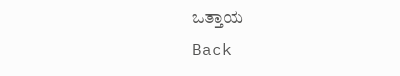ಒತ್ತಾಯ
Back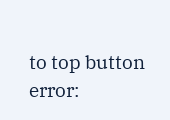to top button
error: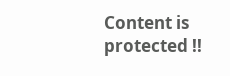Content is protected !!